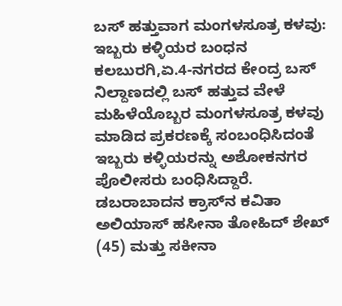ಬಸ್ ಹತ್ತುವಾಗ ಮಂಗಳಸೂತ್ರ ಕಳವು: ಇಬ್ಬರು ಕಳ್ಳಿಯರ ಬಂಧನ
ಕಲಬುರಗಿ,ಏ.4-ನಗರದ ಕೇಂದ್ರ ಬಸ್ ನಿಲ್ದಾಣದಲ್ಲಿ ಬಸ್ ಹತ್ತುವ ವೇಳೆ ಮಹಿಳೆಯೊಬ್ಬರ ಮಂಗಳಸೂತ್ರ ಕಳವು ಮಾಡಿದ ಪ್ರಕರಣಕ್ಕೆ ಸಂಬಂಧಿಸಿದಂತೆ ಇಬ್ಬರು ಕಳ್ಳಿಯರನ್ನು ಅಶೋಕನಗರ ಪೊಲೀಸರು ಬಂಧಿಸಿದ್ದಾರೆ.
ಡಬರಾಬಾದನ ಕ್ರಾಸ್‍ನ ಕವಿತಾ ಅಲಿಯಾಸ್ ಹಸೀನಾ ತೋಹಿದ್ ಶೇಖ್ (45) ಮತ್ತು ಸಕೀನಾ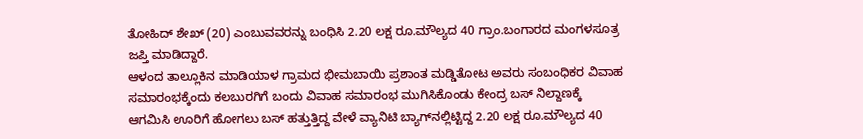ತೋಹಿದ್ ಶೇಖ್ (20) ಎಂಬುವವರನ್ನು ಬಂಧಿಸಿ 2.20 ಲಕ್ಷ ರೂ.ಮೌಲ್ಯದ 40 ಗ್ರಾಂ.ಬಂಗಾರದ ಮಂಗಳಸೂತ್ರ ಜಪ್ತಿ ಮಾಡಿದ್ದಾರೆ.
ಆಳಂದ ತಾಲ್ಲೂಕಿನ ಮಾಡಿಯಾಳ ಗ್ರಾಮದ ಭೀಮಬಾಯಿ ಪ್ರಶಾಂತ ಮಡ್ಡಿತೋಟ ಅವರು ಸಂಬಂಧಿಕರ ವಿವಾಹ ಸಮಾರಂಭಕ್ಕೆಂದು ಕಲಬುರಗಿಗೆ ಬಂದು ವಿವಾಹ ಸಮಾರಂಭ ಮುಗಿಸಿಕೊಂಡು ಕೇಂದ್ರ ಬಸ್ ನಿಲ್ದಾಣಕ್ಕೆ ಆಗಮಿಸಿ ಊರಿಗೆ ಹೋಗಲು ಬಸ್ ಹತ್ತುತ್ತಿದ್ದ ವೇಳೆ ವ್ಯಾನಿಟಿ ಬ್ಯಾಗ್‍ನಲ್ಲಿಟ್ಟಿದ್ದ 2.20 ಲಕ್ಷ ರೂ.ಮೌಲ್ಯದ 40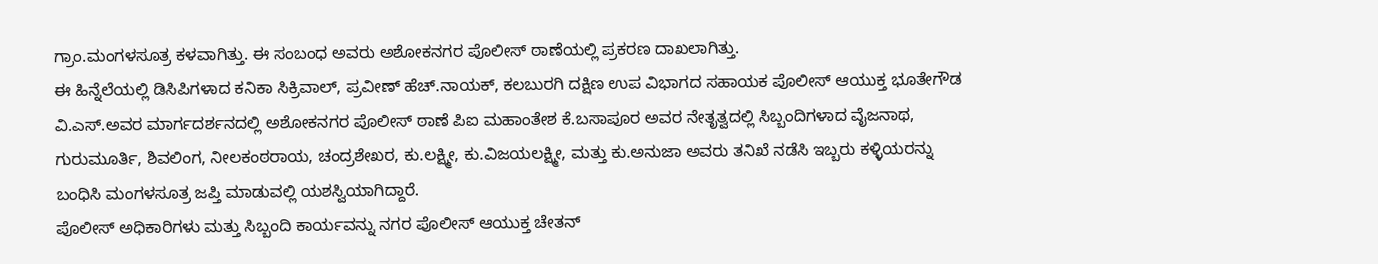ಗ್ರಾಂ.ಮಂಗಳಸೂತ್ರ ಕಳವಾಗಿತ್ತು. ಈ ಸಂಬಂಧ ಅವರು ಅಶೋಕನಗರ ಪೊಲೀಸ್ ಠಾಣೆಯಲ್ಲಿ ಪ್ರಕರಣ ದಾಖಲಾಗಿತ್ತು.
ಈ ಹಿನ್ನೆಲೆಯಲ್ಲಿ ಡಿಸಿಪಿಗಳಾದ ಕನಿಕಾ ಸಿಕ್ರಿವಾಲ್, ಪ್ರವೀಣ್ ಹೆಚ್.ನಾಯಕ್, ಕಲಬುರಗಿ ದಕ್ಷಿಣ ಉಪ ವಿಭಾಗದ ಸಹಾಯಕ ಪೊಲೀಸ್ ಆಯುಕ್ತ ಭೂತೇಗೌಡ ವಿ.ಎಸ್.ಅವರ ಮಾರ್ಗದರ್ಶನದಲ್ಲಿ ಅಶೋಕನಗರ ಪೊಲೀಸ್ ಠಾಣೆ ಪಿಐ ಮಹಾಂತೇಶ ಕೆ.ಬಸಾಪೂರ ಅವರ ನೇತೃತ್ವದಲ್ಲಿ ಸಿಬ್ಬಂದಿಗಳಾದ ವೈಜನಾಥ, ಗುರುಮೂರ್ತಿ, ಶಿವಲಿಂಗ, ನೀಲಕಂಠರಾಯ, ಚಂದ್ರಶೇಖರ, ಕು.ಲಕ್ಷ್ಮೀ, ಕು.ವಿಜಯಲಕ್ಷ್ಮೀ, ಮತ್ತು ಕು.ಅನುಜಾ ಅವರು ತನಿಖೆ ನಡೆಸಿ ಇಬ್ಬರು ಕಳ್ಳಿಯರನ್ನು ಬಂಧಿಸಿ ಮಂಗಳಸೂತ್ರ ಜಪ್ತಿ ಮಾಡುವಲ್ಲಿ ಯಶಸ್ವಿಯಾಗಿದ್ದಾರೆ.
ಪೊಲೀಸ್ ಅಧಿಕಾರಿಗಳು ಮತ್ತು ಸಿಬ್ಬಂದಿ ಕಾರ್ಯವನ್ನು ನಗರ ಪೊಲೀಸ್ ಆಯುಕ್ತ ಚೇತನ್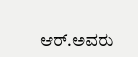ಆರ್.ಅವರು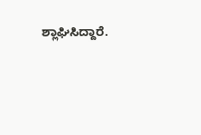ಶ್ಲಾಘಿಸಿದ್ದಾರೆ.